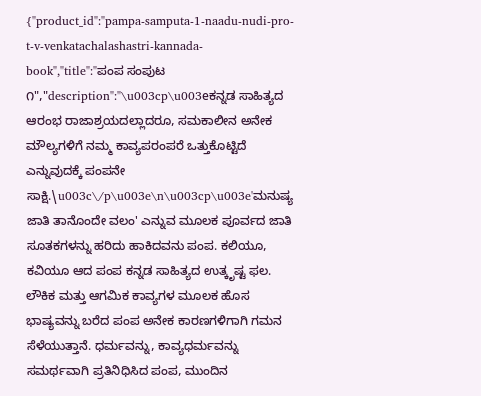{"product_id":"pampa-samputa-1-naadu-nudi-pro-t-v-venkatachalashastri-kannada-book","title":"ಪಂಪ ಸಂಪುಟ ೧","description":"\u003cp\u003eಕನ್ನಡ ಸಾಹಿತ್ಯದ ಆರಂಭ ರಾಜಾಶ್ರಯದಲ್ಲಾದರೂ, ಸಮಕಾಲೀನ ಅನೇಕ ಮೌಲ್ಯಗಳಿಗೆ ನಮ್ಮ ಕಾವ್ಯಪರಂಪರೆ ಒತ್ತುಕೊಟ್ಟಿದೆ ಎನ್ನುವುದಕ್ಕೆ ಪಂಪನೇ ಸಾಕ್ಷಿ.\u003c\/p\u003e\n\u003cp\u003e'ಮನುಷ್ಯ ಜಾತಿ ತಾನೊಂದೇ ವಲಂ' ಎನ್ನುವ ಮೂಲಕ ಪೂರ್ವದ ಜಾತಿ ಸೂತಕಗಳನ್ನು ಹರಿದು ಹಾಕಿದವನು ಪಂಪ. ಕಲಿಯೂ, ಕವಿಯೂ ಆದ ಪಂಪ ಕನ್ನಡ ಸಾಹಿತ್ಯದ ಉತ್ಕೃಷ್ಟ ಫಲ. ಲೌಕಿಕ ಮತ್ತು ಆಗಮಿಕ ಕಾವ್ಯಗಳ ಮೂಲಕ ಹೊಸ ಭಾಷ್ಯವನ್ನು ಬರೆದ ಪಂಪ ಅನೇಕ ಕಾರಣಗಳಿಗಾಗಿ ಗಮನ ಸೆಳೆಯುತ್ತಾನೆ. ಧರ್ಮವನ್ನು, ಕಾವ್ಯಧರ್ಮವನ್ನು ಸಮರ್ಥವಾಗಿ ಪ್ರತಿನಿಧಿಸಿದ ಪಂಪ, ಮುಂದಿನ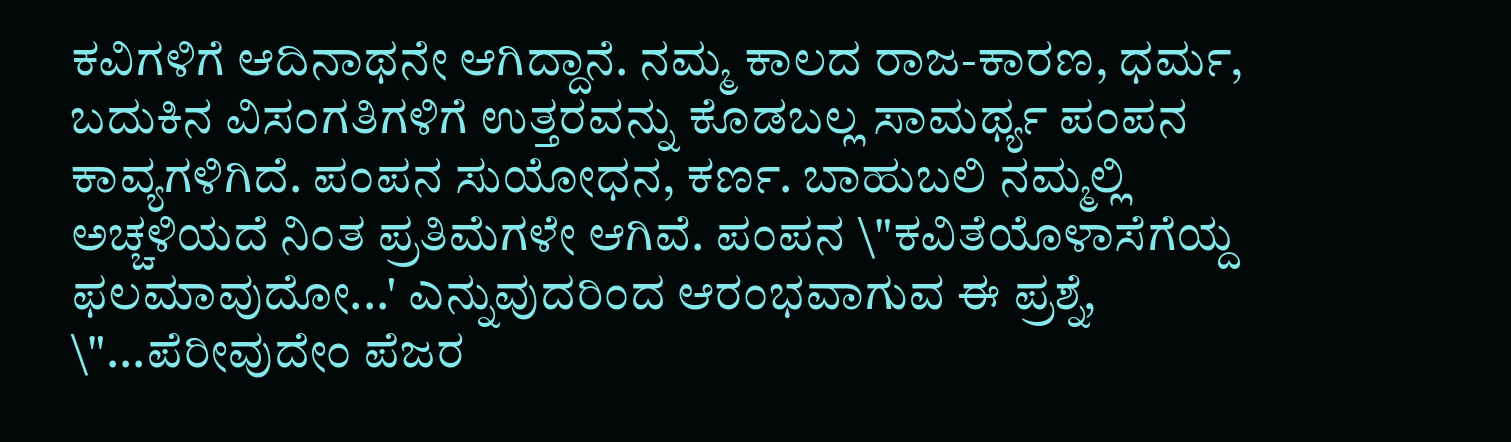ಕವಿಗಳಿಗೆ ಆದಿನಾಥನೇ ಆಗಿದ್ದಾನೆ. ನಮ್ಮ ಕಾಲದ ರಾಜ-ಕಾರಣ, ಧರ್ಮ, ಬದುಕಿನ ವಿಸಂಗತಿಗಳಿಗೆ ಉತ್ತರವನ್ನು ಕೊಡಬಲ್ಲ ಸಾಮರ್ಥ್ಯ ಪಂಪನ ಕಾವ್ಯಗಳಿಗಿದೆ. ಪಂಪನ ಸುಯೋಧನ, ಕರ್ಣ. ಬಾಹುಬಲಿ ನಮ್ಮಲ್ಲಿ ಅಚ್ಚಳಿಯದೆ ನಿಂತ ಪ್ರತಿಮೆಗಳೇ ಆಗಿವೆ. ಪಂಪನ \"ಕವಿತೆಯೊಳಾಸೆಗೆಯ್ದ ಫಲಮಾವುದೋ...' ಎನ್ನುವುದರಿಂದ ಆರಂಭವಾಗುವ ಈ ಪ್ರಶ್ನೆ, \"...ಪೆರೀವುದೇಂ ಪೆಜರ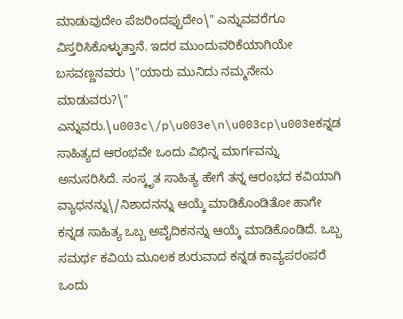ಮಾಡುವುದೇಂ ಪೆಜರಿಂದಪ್ಪುದೇಂ\" ಎನ್ನುವವರೆಗೂ ವಿಸ್ತರಿಸಿಕೊಳ್ಳುತ್ತಾನೆ. ಇದರ ಮುಂದುವರಿಕೆಯಾಗಿಯೇ ಬಸವಣ್ಣನವರು \"ಯಾರು ಮುನಿದು ನಮ್ಮನೇನು ಮಾಡುವರು?\" ಎನ್ನುವರು.\u003c\/p\u003e\n\u003cp\u003eಕನ್ನಡ ಸಾಹಿತ್ಯದ ಆರಂಭವೇ ಒಂದು ವಿಭಿನ್ನ ಮಾರ್ಗವನ್ನು ಅನುಸರಿಸಿದೆ. ಸಂಸ್ಕೃತ ಸಾಹಿತ್ಯ ಹೇಗೆ ತನ್ನ ಆರಂಭದ ಕವಿಯಾಗಿ ವ್ಯಾಧನನ್ನು\/ನಿಶಾದನನ್ನು ಆಯ್ಕೆ ಮಾಡಿಕೊಂಡಿತೋ ಹಾಗೇ ಕನ್ನಡ ಸಾಹಿತ್ಯ ಒಬ್ಬ ಅವೈದಿಕನನ್ನು ಆಯ್ಕೆ ಮಾಡಿಕೊಂಡಿದೆ. ಒಬ್ಬ ಸಮರ್ಥ ಕವಿಯ ಮೂಲಕ ಶುರುವಾದ ಕನ್ನಡ ಕಾವ್ಯಪರಂಪರೆ ಒಂದು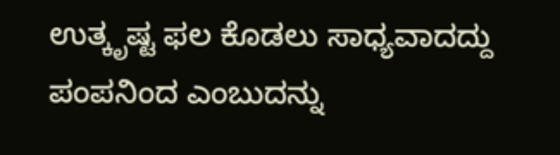ಉತ್ಕೃಷ್ಟ ಫಲ ಕೊಡಲು ಸಾಧ್ಯವಾದದ್ದು ಪಂಪನಿಂದ ಎಂಬುದನ್ನು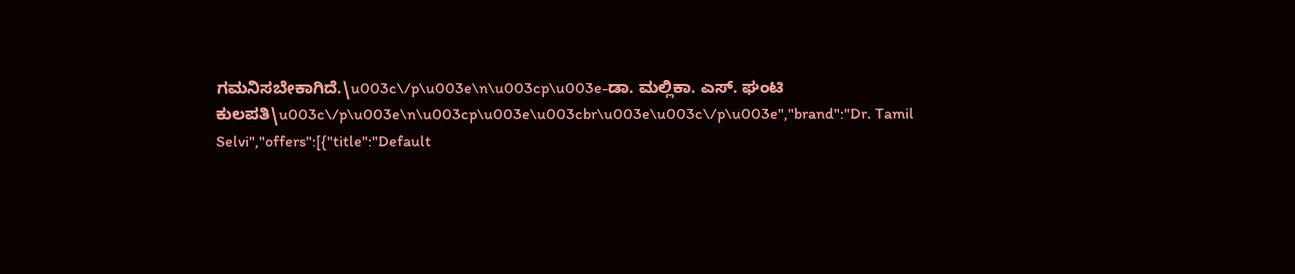ಗಮನಿಸಬೇಕಾಗಿದೆ.\u003c\/p\u003e\n\u003cp\u003e-ಡಾ. ಮಲ್ಲಿಕಾ. ಎಸ್. ಘಂಟಿ ಕುಲಪತಿ\u003c\/p\u003e\n\u003cp\u003e\u003cbr\u003e\u003c\/p\u003e","brand":"Dr. Tamil Selvi","offers":[{"title":"Default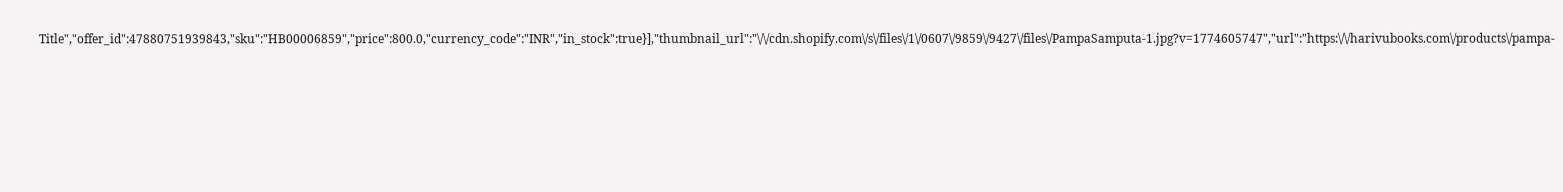Title","offer_id":47880751939843,"sku":"HB00006859","price":800.0,"currency_code":"INR","in_stock":true}],"thumbnail_url":"\/\/cdn.shopify.com\/s\/files\/1\/0607\/9859\/9427\/files\/PampaSamputa-1.jpg?v=1774605747","url":"https:\/\/harivubooks.com\/products\/pampa-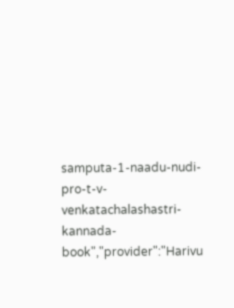samputa-1-naadu-nudi-pro-t-v-venkatachalashastri-kannada-book","provider":"Harivu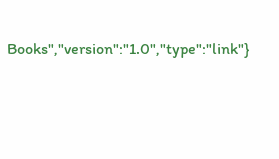Books","version":"1.0","type":"link"}